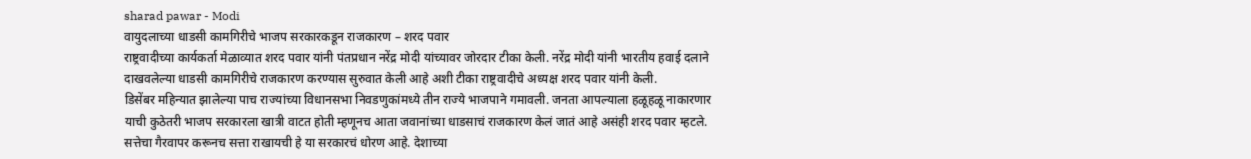sharad pawar - Modi
वायुदलाच्या धाडसी कामगिरीचे भाजप सरकारकडून राजकारण – शरद पवार
राष्ट्रवादीच्या कार्यकर्ता मेळाव्यात शरद पवार यांनी पंतप्रधान नरेंद्र मोदी यांच्यावर जोरदार टीका केली. नरेंद्र मोदी यांनी भारतीय हवाई दलाने दाखवलेल्या धाडसी कामगिरीचे राजकारण करण्यास सुरुवात केली आहे अशी टीका राष्ट्रवादीचे अध्यक्ष शरद पवार यांनी केली.
डिसेंबर महिन्यात झालेल्या पाच राज्यांच्या विधानसभा निवडणुकांमध्ये तीन राज्ये भाजपाने गमावली. जनता आपल्याला हळूहळू नाकारणार याची कुठेतरी भाजप सरकारला खात्री वाटत होती म्हणूनच आता जवानांच्या धाडसाचं राजकारण केलं जातं आहे असंही शरद पवार म्हटले.
सत्तेचा गैरवापर करूनच सत्ता राखायची हे या सरकारचं धोरण आहे. देशाच्या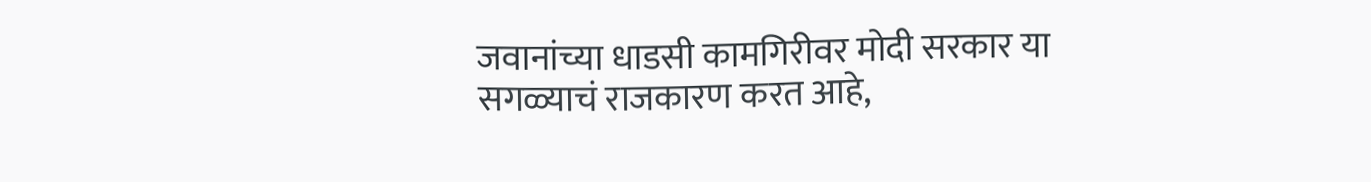जवानांच्या धाडसी कामगिरीवर मोदी सरकार या सगळ्याचं राजकारण करत आहे,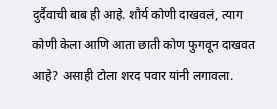दुर्दैवाची बाब ही आहे. शौर्य कोणी दाखवलं, त्याग कोणी केला आणि आता छाती कोण फुगवून दाखवत आहे? असाही टोला शरद पवार यांनी लगावला.